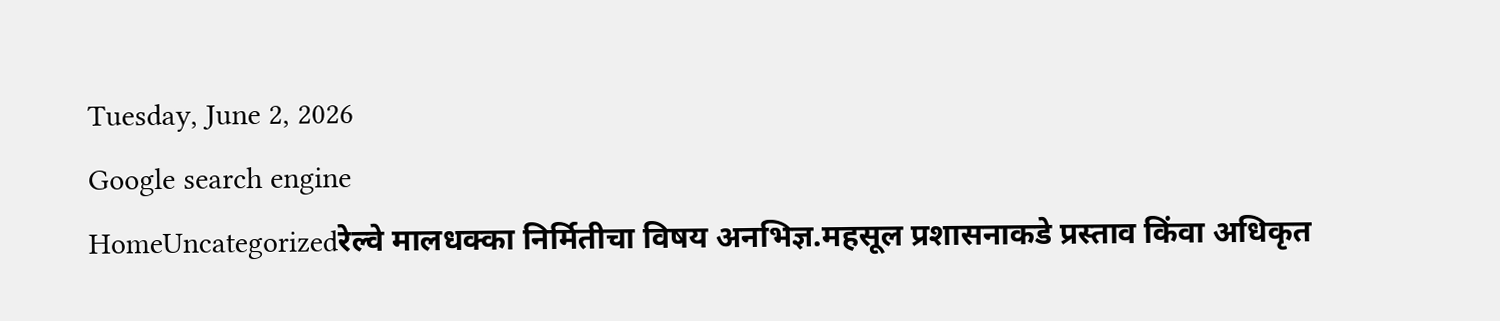Tuesday, June 2, 2026
Google search engine
HomeUncategorizedरेल्वे मालधक्का निर्मितीचा विषय अनभिज्ञ.महसूल प्रशासनाकडे प्रस्ताव किंवा अधिकृत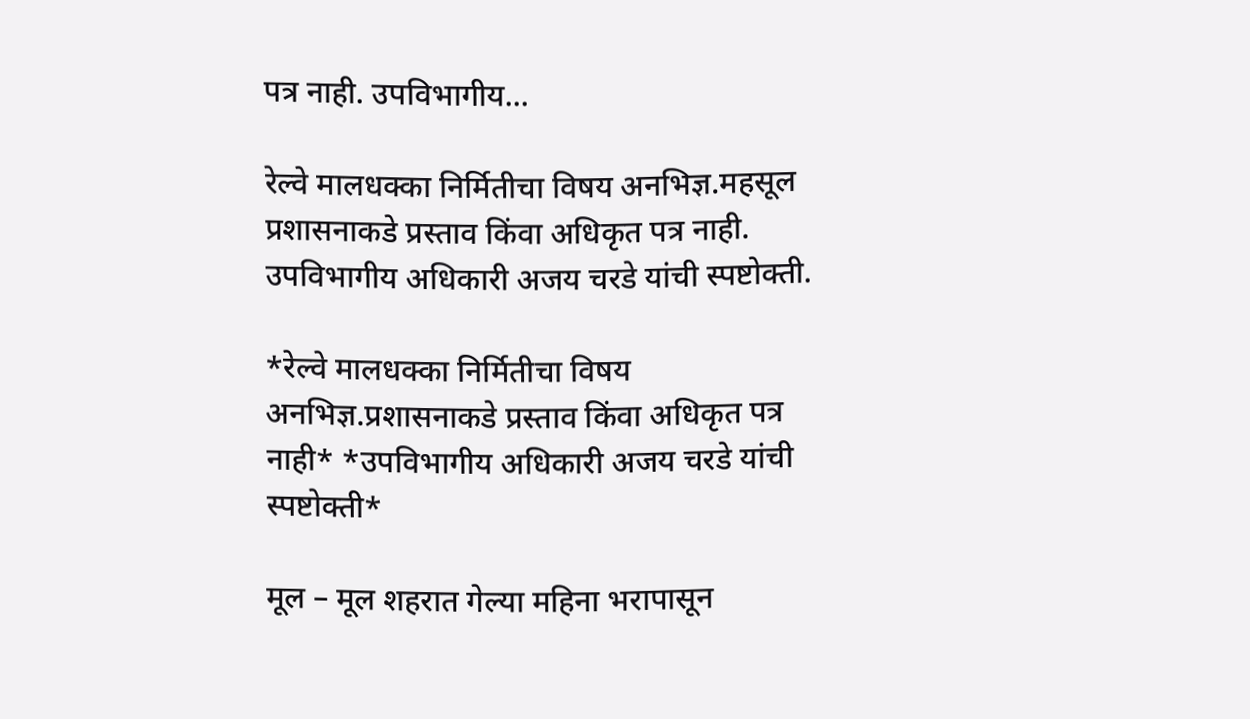पत्र नाही. उपविभागीय...

रेल्वे मालधक्का निर्मितीचा विषय अनभिज्ञ.महसूल प्रशासनाकडे प्रस्ताव किंवा अधिकृत पत्र नाही. उपविभागीय अधिकारी अजय चरडे यांची स्पष्टोक्ती.

*रेल्वे मालधक्का निर्मितीचा विषय अनभिज्ञ.प्रशासनाकडे प्रस्ताव किंवा अधिकृत पत्र नाही* *उपविभागीय अधिकारी अजय चरडे यांची स्पष्टोक्ती*

मूल – मूल शहरात गेल्या महिना भरापासून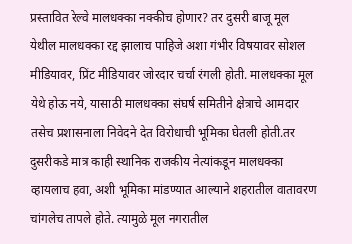प्रस्तावित रेल्वे मालधक्का नक्कीच होणार? तर दुसरी बाजू मूल येथील मालधक्का रद्द झालाच पाहिजे अशा गंभीर विषयावर सोशल मीडियावर, प्रिंट मीडियावर जोरदार चर्चा रंगली होती. मालधक्का मूल येथे होऊ नये, यासाठी मालधक्का संघर्ष समितीने क्षेत्राचे आमदार तसेच प्रशासनाला निवेदने देत विरोधाची भूमिका घेतली होती.तर दुसरीकडे मात्र काही स्थानिक राजकीय नेत्यांकडून मालधक्का व्हायलाच हवा, अशी भूमिका मांडण्यात आल्याने शहरातील वातावरण चांगलेच तापले होते. त्यामुळे मूल नगरातील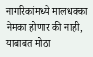नागरिकांमध्ये मालधक्का नेमका होणार की नाही, याबाबत मोठा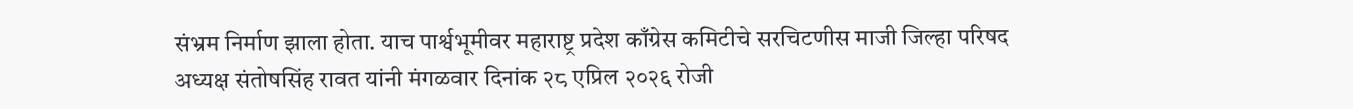संभ्रम निर्माण झाला होता. याच पार्श्वभूमीवर महाराष्ट्र प्रदेश काँग्रेस कमिटीचे सरचिटणीस माजी जिल्हा परिषद अध्यक्ष संतोषसिंह रावत यांनी मंगळवार दिनांक २८ एप्रिल २०२६ रोजी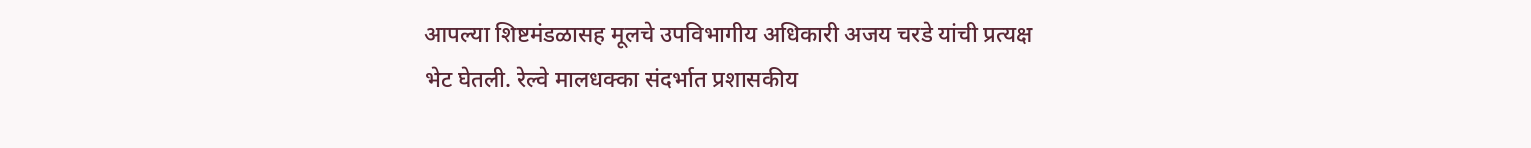आपल्या शिष्टमंडळासह मूलचे उपविभागीय अधिकारी अजय चरडे यांची प्रत्यक्ष भेट घेतली. रेल्वे मालधक्का संदर्भात प्रशासकीय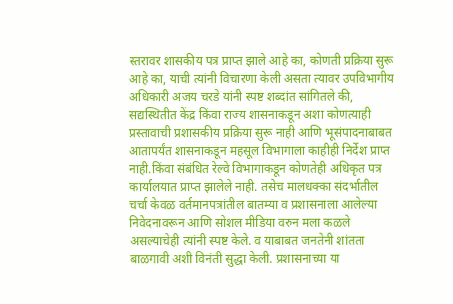स्तरावर शासकीय पत्र प्राप्त झाले आहे का, कोणती प्रक्रिया सुरू आहे का, याची त्यांनी विचारणा केली असता त्यावर उपविभागीय अधिकारी अजय चरडे यांनी स्पष्ट शब्दांत सांगितले की, सद्यस्थितीत केंद्र किंवा राज्य शासनाकडून अशा कोणत्याही प्रस्तावाची प्रशासकीय प्रक्रिया सुरू नाही आणि भूसंपादनाबाबत आतापर्यंत शासनाकडून महसूल विभागाला काहीही निर्देश प्राप्त नाही.किंवा संबंधित रेल्वे विभागाकडून कोणतेही अधिकृत पत्र कार्यालयात प्राप्त झालेले नाही. तसेच मालधक्का संदर्भातील चर्चा केवळ वर्तमानपत्रांतील बातम्या व प्रशासनाला आलेल्या निवेदनावरून आणि सोशल मीडिया वरुन मला कळले असल्याचेही त्यांनी स्पष्ट केले. व याबाबत जनतेनी शांतता बाळगावी अशी विनंती सुद्धा केली. प्रशासनाच्या या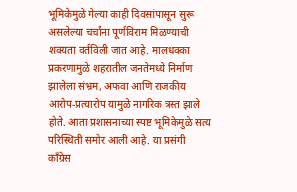भूमिकेमुळे गेल्या काही दिवसांपासून सुरू असलेल्या चर्चांना पूर्णविराम मिळण्याची शक्यता वर्तविली जात आहे. मालधक्का प्रकरणामुळे शहरातील जनतेमध्ये निर्माण झालेला संभ्रम, अफवा आणि राजकीय आरोप-प्रत्यारोप यामुळे नागरिक त्रस्त झाले होते. आता प्रशासनाच्या स्पष्ट भूमिकेमुळे सत्य परिस्थिती समोर आली आहे. या प्रसंगी काँग्रेस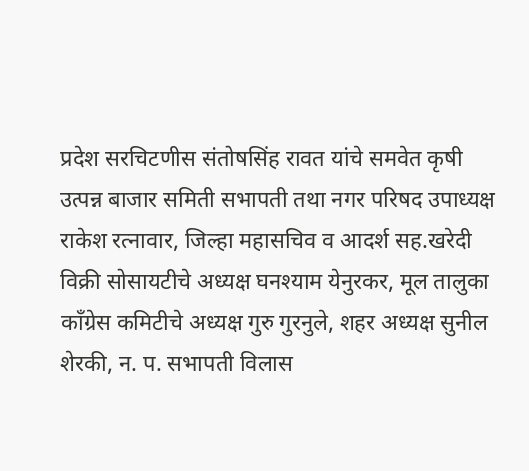प्रदेश सरचिटणीस संतोषसिंह रावत यांचे समवेत कृषी उत्पन्न बाजार समिती सभापती तथा नगर परिषद उपाध्यक्ष राकेश रत्नावार, जिल्हा महासचिव व आदर्श सह.खरेदी विक्री सोसायटीचे अध्यक्ष घनश्याम येनुरकर, मूल तालुका काँग्रेस कमिटीचे अध्यक्ष गुरु गुरनुले, शहर अध्यक्ष सुनील शेरकी, न. प. सभापती विलास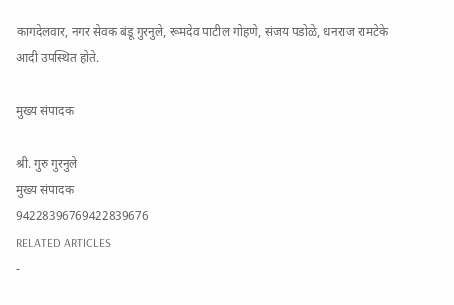कागदेलवार, नगर सेवक बंडू गुरनुले, रूमदेव पाटील गोहणे, संजय पडोळे, धनराज रामटेके आदी उपस्थित होते.

मुख्य संपादक

श्री. गुरु गुरनुले
मुख्य संपादक
94228396769422839676
RELATED ARTICLES
-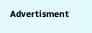Advertisment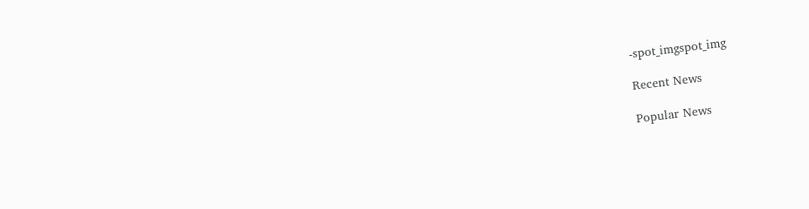-spot_imgspot_img

Recent News

Popular News